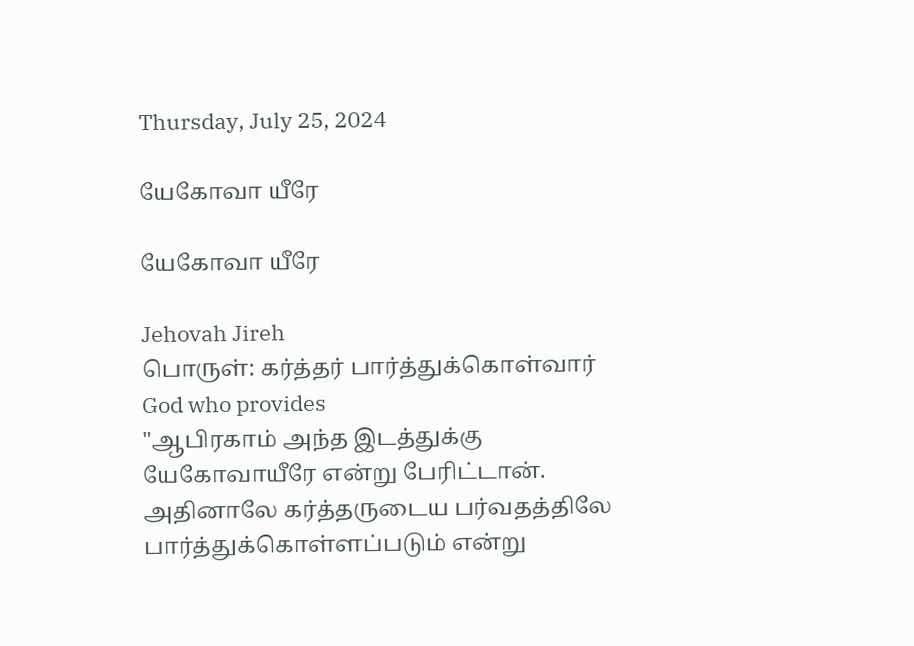Thursday, July 25, 2024

யேகோவா யீரே

யேகோவா யீரே

Jehovah Jireh
பொருள்: கர்த்தர் பார்த்துக்கொள்வார்
God who provides
"ஆபிரகாம் அந்த இடத்துக்கு யேகோவாயீரே என்று பேரிட்டான். அதினாலே கர்த்தருடைய பர்வதத்திலே பார்த்துக்கொள்ளப்படும் என்று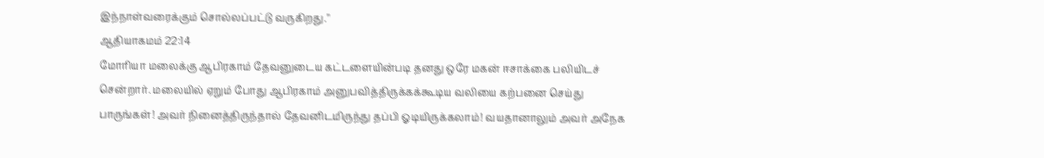இந்நாள்வரைக்கும் சொல்லப்பட்டு வருகிறது."
ஆதியாகமம் 22:14
மோரியா மலைக்கு ஆபிரகாம் தேவனுடைய கட்டளையின்படி தனது ஒரே மகன் ஈசாக்கை பலியிடச் சென்றார். மலையில் ஏறும் போது ஆபிரகாம் அனுபவித்திருக்கக்கூடிய வலியை கற்பனை செய்து பாருங்கள்! அவர் நினைத்திருந்தால் தேவனிடமிருந்து தப்பி ஓடியிருக்கலாம்! வயதானாலும் அவர் அநேக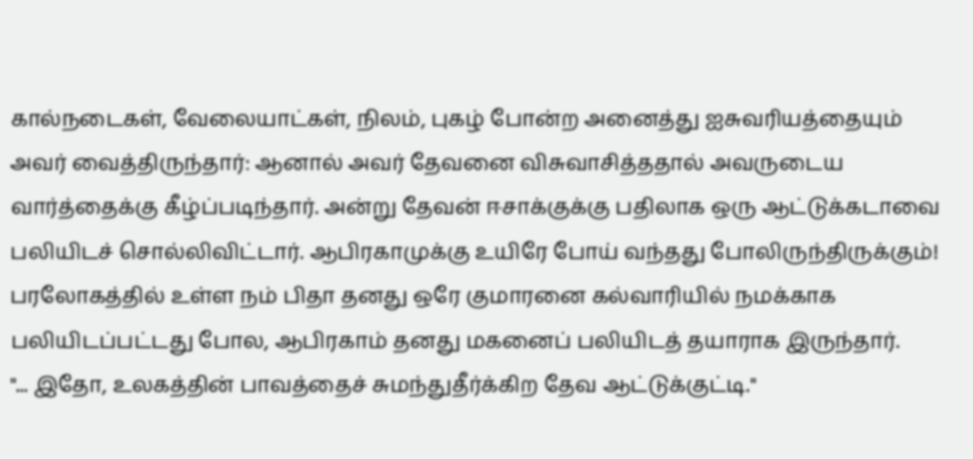கால்நடைகள், வேலையாட்கள், நிலம், புகழ் போன்ற அனைத்து ஐசுவரியத்தையும் அவர் வைத்திருந்தார்: ஆனால் அவர் தேவனை விசுவாசித்ததால் அவருடைய வார்த்தைக்கு கீழ்ப்படிந்தார். அன்று தேவன் ஈசாக்குக்கு பதிலாக ஒரு ஆட்டுக்கடாவை பலியிடச் சொல்லிவிட்டார். ஆபிரகாமுக்கு உயிரே போய் வந்தது போலிருந்திருக்கும்!
பரலோகத்தில் உள்ள நம் பிதா தனது ஒரே குமாரனை கல்வாரியில் நமக்காக பலியிடப்பட்டது போல, ஆபிரகாம் தனது மகனைப் பலியிடத் தயாராக இருந்தார்.
"... இதோ, உலகத்தின் பாவத்தைச் சுமந்துதீர்க்கிற தேவ ஆட்டுக்குட்டி."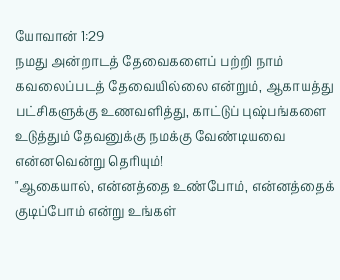யோவான் 1:29
நமது அன்றாடத் தேவைகளைப் பற்றி நாம் கவலைப்படத் தேவையில்லை என்றும், ஆகாயத்து பட்சிகளுக்கு உணவளித்து, காட்டுப் புஷ்பங்களை உடுத்தும் தேவனுக்கு நமக்கு வேண்டியவை என்னவென்று தெரியும்!
"ஆகையால், என்னத்தை உண்போம், என்னத்தைக் குடிப்போம் என்று உங்கள்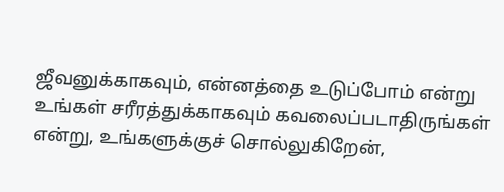ஜீவனுக்காகவும், என்னத்தை உடுப்போம் என்று உங்கள் சரீரத்துக்காகவும் கவலைப்படாதிருங்கள் என்று, உங்களுக்குச் சொல்லுகிறேன்,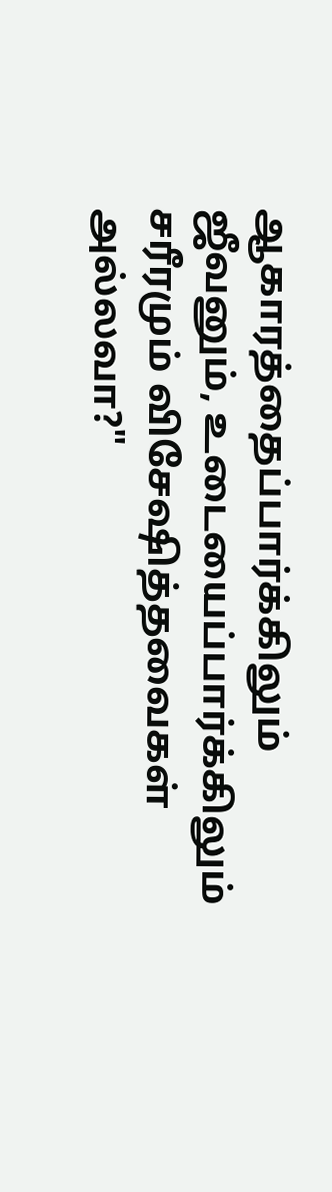ஆகாரத்தைப்பார்க்கிலும் ஜீவனும், உடையைப்பார்க்கிலும் சரீரமும் விசேஷித்தவைகள் அல்லவா?"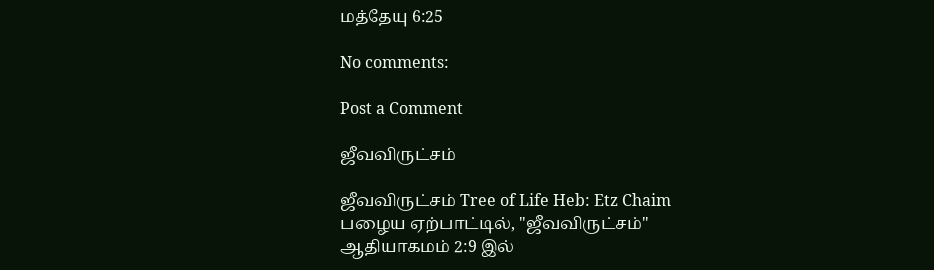மத்தேயு 6:25

No comments:

Post a Comment

ஜீவவிருட்சம்

ஜீவவிருட்சம் Tree of Life Heb: Etz Chaim பழைய ஏற்பாட்டில், "ஜீவவிருட்சம்" ஆதியாகமம் 2:9 இல்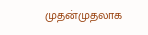முதன்முதலாக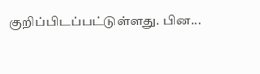குறிப்பிடப்பட்டுள்ளது. பின...